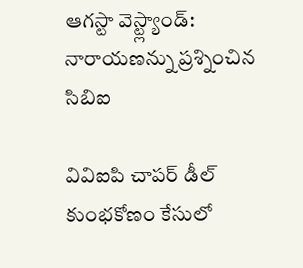ఆగస్టా వెస్ట్ల్యాండ్: నారాయణన్ను ప్రశ్నించిన సిబిఐ

వివిఐపి చాపర్ డీల్ కుంభకోణం కేసులో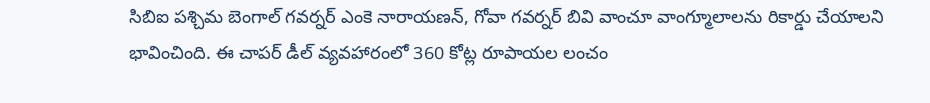సిబిఐ పశ్చిమ బెంగాల్ గవర్నర్ ఎంకె నారాయణన్, గోవా గవర్నర్ బివి వాంచూ వాంగ్మూలాలను రికార్డు చేయాలని భావించింది. ఈ చాపర్ డీల్ వ్యవహారంలో 360 కోట్ల రూపాయల లంచం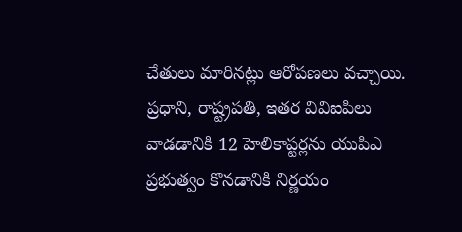చేతులు మారినట్లు ఆరోపణలు వచ్చాయి.
ప్రధాని, రాష్ట్రపతి, ఇతర వివిఐపిలు వాడడానికి 12 హెలికాప్టర్లను యుపిఎ ప్రభుత్వం కొనడానికి నిర్ణయం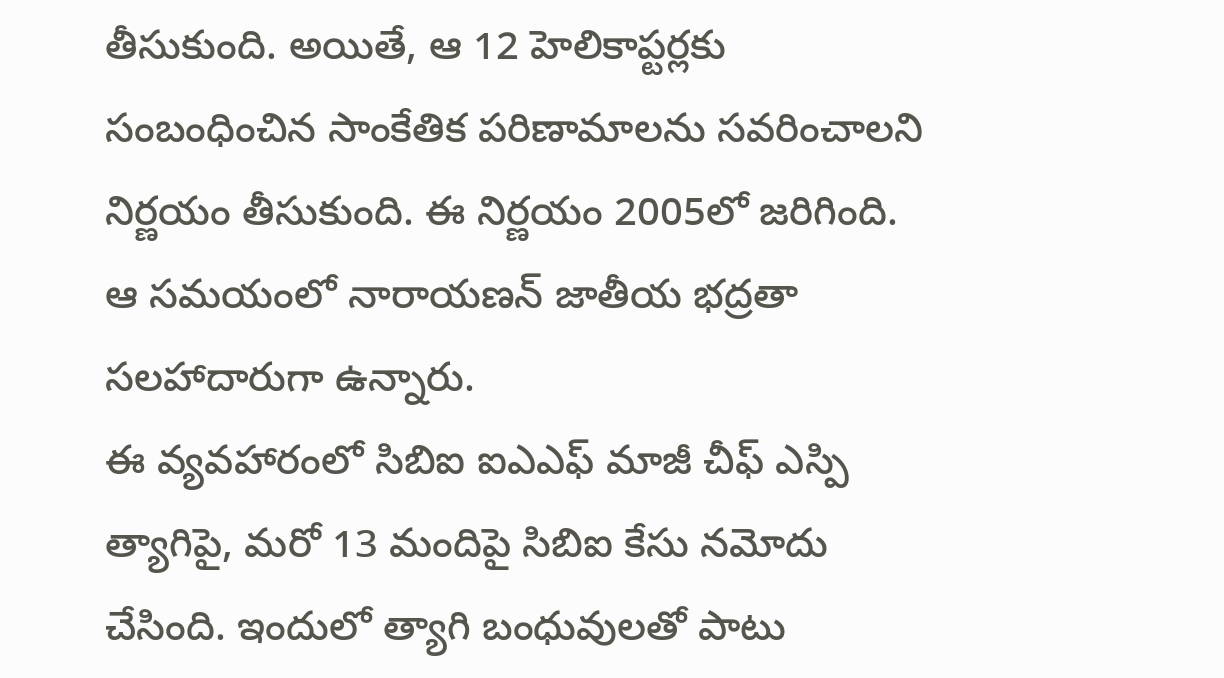తీసుకుంది. అయితే, ఆ 12 హెలికాప్టర్లకు సంబంధించిన సాంకేతిక పరిణామాలను సవరించాలని నిర్ణయం తీసుకుంది. ఈ నిర్ణయం 2005లో జరిగింది. ఆ సమయంలో నారాయణన్ జాతీయ భద్రతా సలహాదారుగా ఉన్నారు.
ఈ వ్యవహారంలో సిబిఐ ఐఎఎఫ్ మాజీ చీఫ్ ఎస్పి త్యాగిపై, మరో 13 మందిపై సిబిఐ కేసు నమోదు చేసింది. ఇందులో త్యాగి బంధువులతో పాటు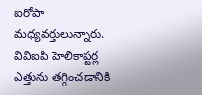ఐరోపా మధ్యవర్తులున్నారు. వివిఐపి హెలికాప్టర్ల ఎత్తును తగ్గించడానికి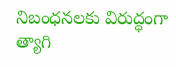నిబంధనలకు విరుద్ధంగా త్యాగి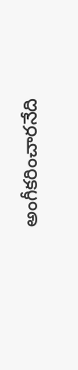అంగీకరించారనేది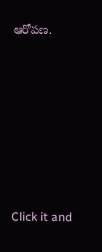ఆరోపణ.












Click it and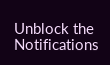Unblock the Notifications